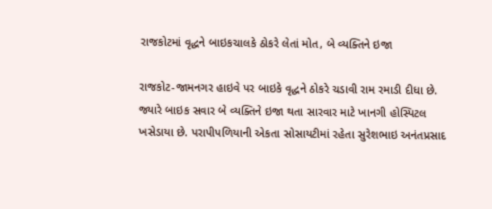રાજકોટમાં વૃદ્ધને બાઇકચાલકે ઠોકરે લેતાં મોત, બે વ્યક્તિને ઇજા

રાજકોટ-જામનગર હાઇવે પર બાઇકે વૃદ્ધને ઠોકરે ચડાવી રામ રમાડી દીધા છે. જ્યારે બાઇક સવાર બે વ્યક્તિને ઇજા થતા સારવાર માટે ખાનગી હોસ્પિટલ ખસેડાયા છે. પરાપીપળિયાની એકતા સોસાયટીમાં રહેતા સુરેશભાઇ અનંતપ્રસાદ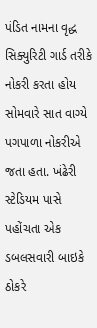પંડિત નામના વૃદ્ધ સિક્યુરિટી ગાર્ડ તરીકે નોકરી કરતા હોય સોમવારે સાત વાગ્યે પગપાળા નોકરીએ જતા હતા. ખંઢેરી સ્ટેડિયમ પાસે પહોંચતા એક ડબલસવારી બાઇકે ઠોકરે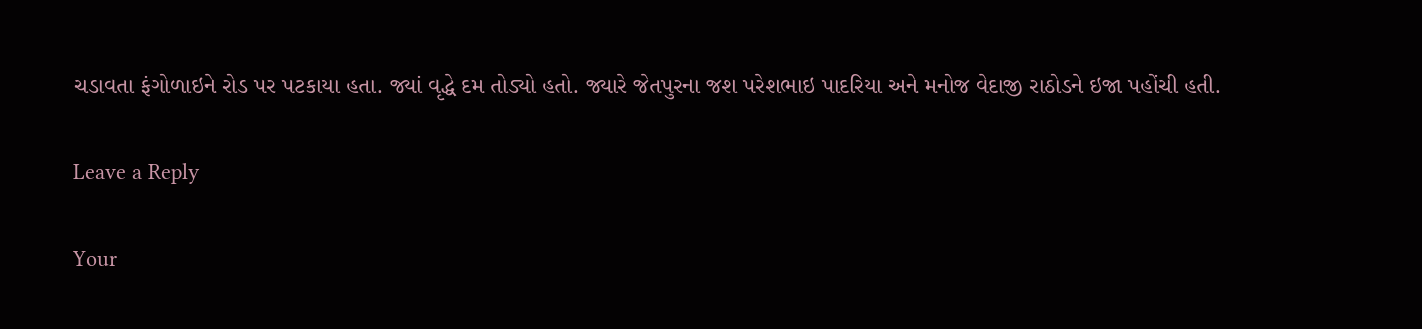ચડાવતા ફંગોળાઇને રોડ પર પટકાયા હતા. જ્યાં વૃદ્ધે દમ તોડ્યો હતો. જ્યારે જેતપુરના જશ પરેશભાઇ પાદરિયા અને મનોજ વેદાજી રાઠોડને ઇજા પહોંચી હતી.

Leave a Reply

Your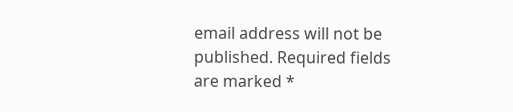email address will not be published. Required fields are marked *